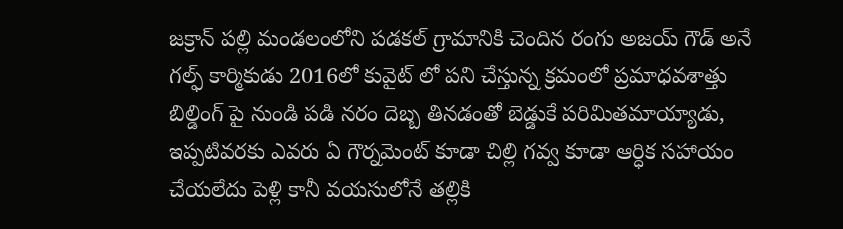జక్రాన్ పల్లి మండలంలోని పడకల్ గ్రామానికి చెందిన రంగు అజయ్ గౌడ్ అనే గల్ఫ్ కార్మికుడు 2016లో కువైట్ లో పని చేస్తున్న క్రమంలో ప్రమాధవశాత్తు బిల్డింగ్ పై నుండి పడి నరం దెబ్బ తినడంతో బెడ్డుకే పరిమితమాయ్యాడు, ఇప్పటివరకు ఎవరు ఏ గౌర్నమెంట్ కూడా చిల్లి గవ్వ కూడా ఆర్ధిక సహాయం చేయలేదు పెళ్లి కానీ వయసులోనే తల్లికి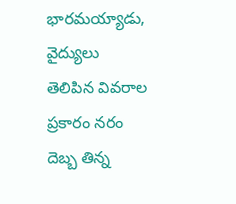భారమయ్యాడు, వైద్యులు తెలిపిన వివరాల ప్రకారం నరం దెబ్బ తిన్న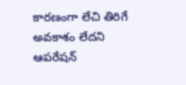కారణంగా లేచి తిరిగే అవకాశం లేదని ఆపరేషన్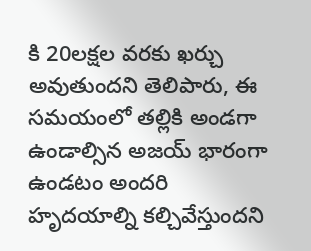కి 20లక్షల వరకు ఖర్చు అవుతుందని తెలిపారు, ఈ సమయంలో తల్లికి అండగా ఉండాల్సిన అజయ్ భారంగా ఉండటం అందరి హృదయాల్ని కల్చివేస్తుందని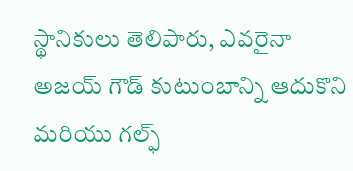స్థానికులు తెలిపారు, ఎవరైనా అజయ్ గౌడ్ కుటుంబాన్ని ఆదుకొని మరియు గల్ఫ్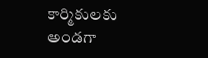కార్మికులకు అండగా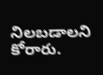నిలబడాలని కోరారు.